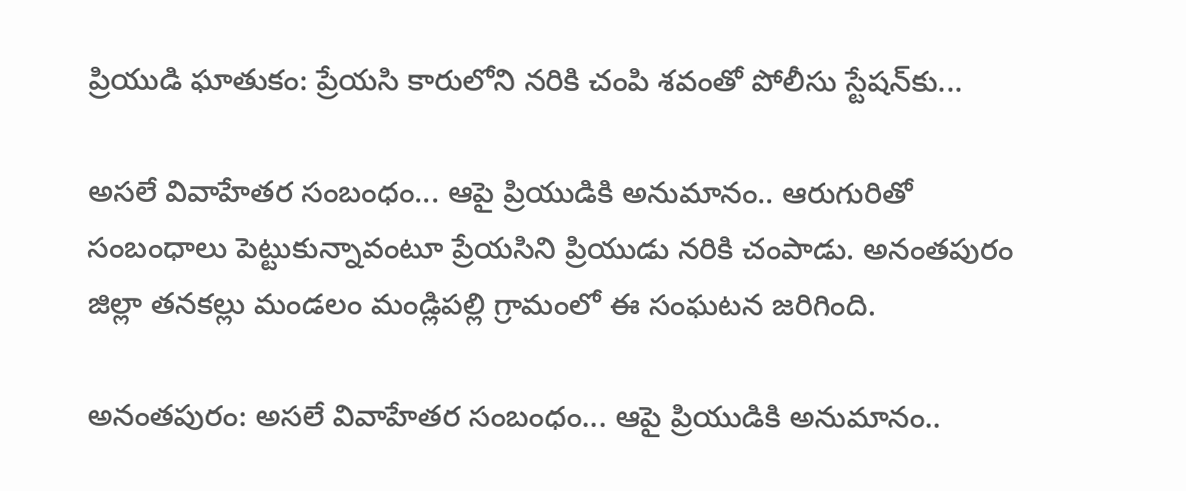ప్రియుడి ఘాతుకం: ప్రేయసి కారులోని నరికి చంపి శవంతో పోలీసు స్టేషన్‌కు...

అసలే వివాహేతర సంబంధం... ఆపై ప్రియుడికి అనుమానం.. ఆరుగురితో సంబంధాలు పెట్టుకున్నావంటూ ప్రేయసిని ప్రియుడు నరికి చంపాడు. అనంతపురం జిల్లా తనకల్లు మండలం మండ్లిపల్లి గ్రామంలో ఈ సంఘటన జరిగింది.

అనంతపురం: అసలే వివాహేతర సంబంధం... ఆపై ప్రియుడికి అనుమానం..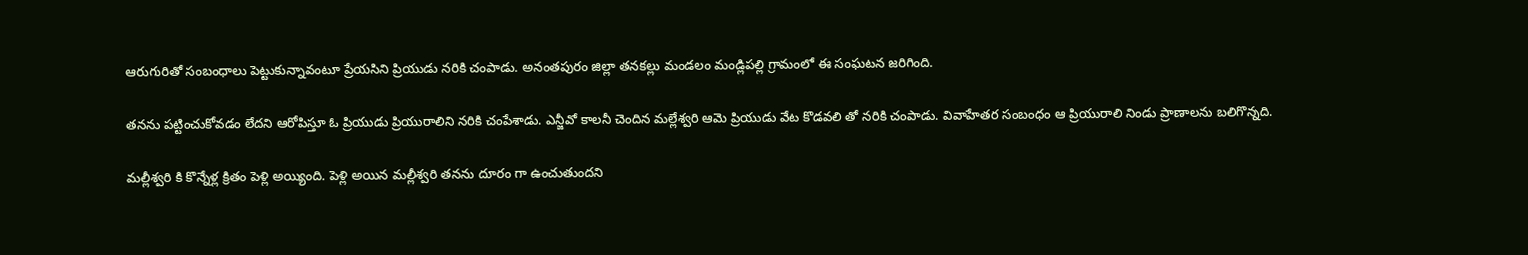ఆరుగురితో సంబంధాలు పెట్టుకున్నావంటూ ప్రేయసిని ప్రియుడు నరికి చంపాడు. అనంతపురం జిల్లా తనకల్లు మండలం మండ్లిపల్లి గ్రామంలో ఈ సంఘటన జరిగింది.

తనను పట్టించుకోవడం లేదని ఆరోపిస్తూ ఓ ప్రియుడు ప్రియురాలిని నరికి చంపేశాడు. ఎన్జీవో కాలనీ చెందిన మల్లేశ్వరి ఆమె ప్రియుడు వేట కొడవలి తో నరికి చంపాడు. వివాహేతర సంబంధం ఆ ప్రియురాలి నిండు ప్రాణాలను బలిగొన్నది.

మల్లీశ్వరి కి కొన్నేళ్ల క్రితం పెళ్లి అయ్యింది. పెళ్లి అయిన మల్లీశ్వరి తనను దూరం గా ఉంచుతుందని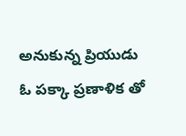అనుకున్న ప్రియుడు ఓ పక్కా ప్రణాళిక తో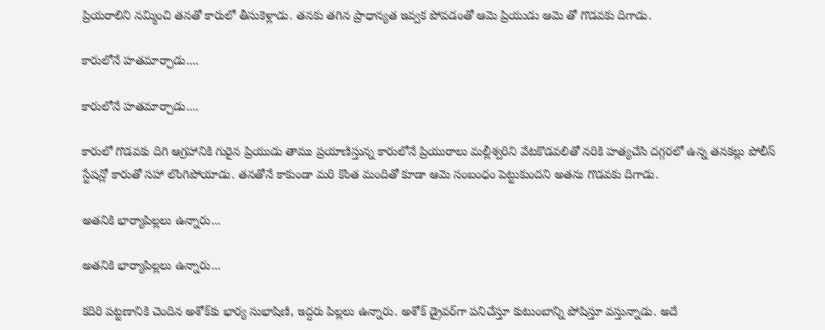ప్రియరాలిని నమ్మించి తనతో కారులో తీసుకెళ్లాడు. తనకు తగిన ప్రాధాన్యత ఇవ్వక పోవడంతో ఆమె ప్రియుడు ఆమె తో గొడవకు దిగాడు.

కారులోనే హతమార్చాడు....

కారులోనే హతమార్చాడు....

కారులో గొడవకు దిగి ఆగ్రహానికి గురైన ప్రియుడు తాము ప్రయాణిస్తున్న కారులోనే ప్రియురాలు మల్లీశ్వరిని వేటకొడవలితో నరికి హత్యచేసి దగ్గరలో ఉన్న తనకల్లు పోలీస్ స్టేషన్లో కారుతో సహా లొంగిపోయాడు. తనతోనే కాకుండా మరి కొంత మందితో కూడా ఆమె సంబంధం పెట్టుకుందని అతను గొడవకు దిగాడు.

అతనికి భార్యాపిల్లలు ఉన్నారు...

అతనికి భార్యాపిల్లలు ఉన్నారు...

కదిరి పట్టణానికి చెందిన అశోక్‌కు భార్య సుభాషిణి, ఇద్దరు పిల్లలు ఉన్నారు. అశోక్ డ్రైవర్‌గా పనిచేస్తూ కుటుంబాన్ని పోషిస్తూ వస్తున్నాడు. అదే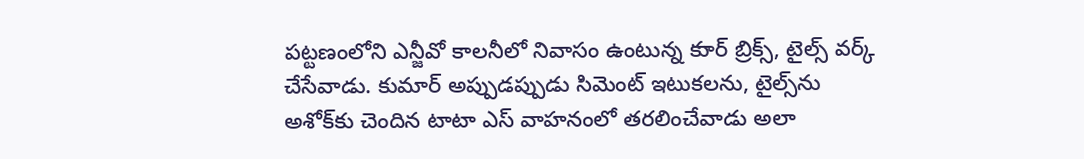పట్టణంలోని ఎన్జీవో కాలనీలో నివాసం ఉంటున్న కుార్ బ్రిక్స్, టైల్స్ వర్క్ చేసేవాడు. కుమార్ అప్పుడప్పుడు సిమెంట్ ఇటుకలను, టైల్స్‌ను అశోక్‌కు చెందిన టాటా ఎస్ వాహనంలో తరలించేవాడు అలా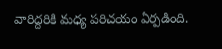వారిద్దరికి మధ్య పరిచయం ఏర్పడింది.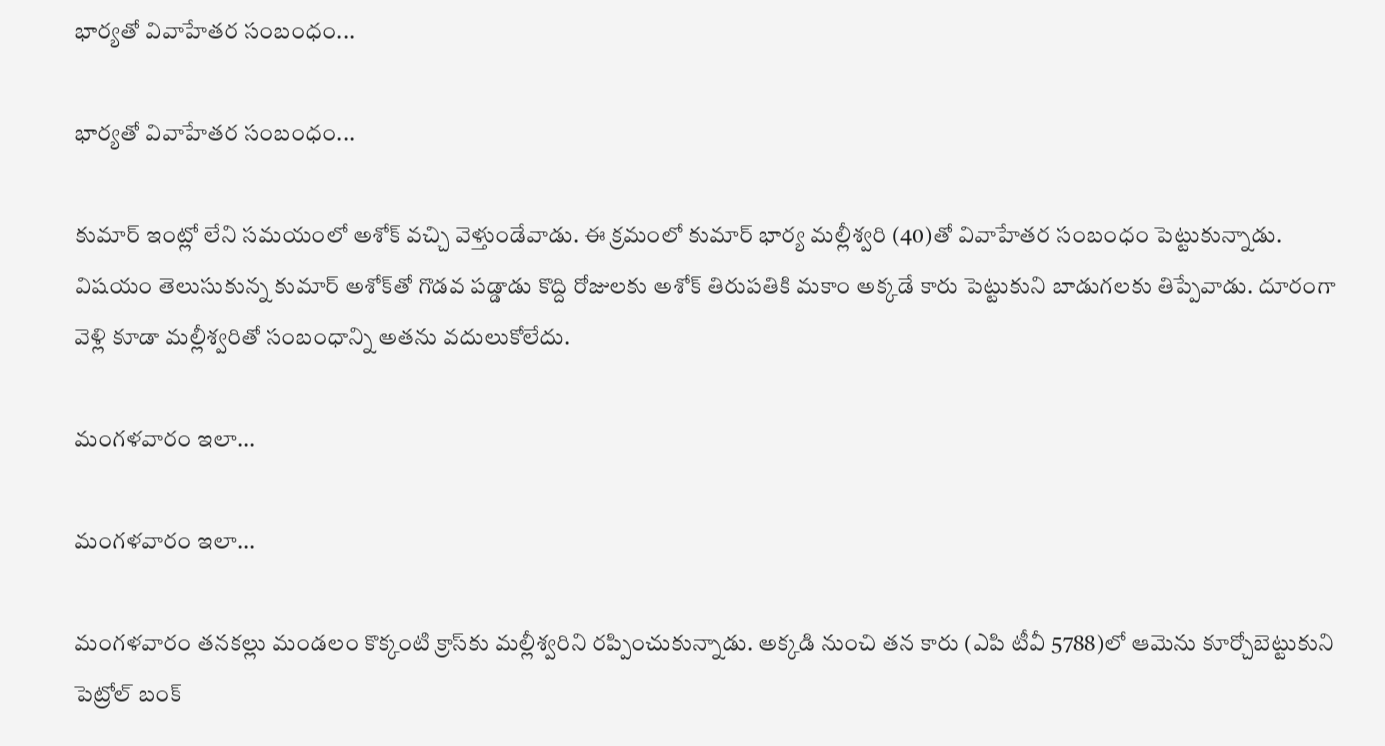భార్యతో వివాహేతర సంబంధం...

భార్యతో వివాహేతర సంబంధం...

కుమార్ ఇంట్లో లేని సమయంలో అశోక్ వచ్చి వెళ్తుండేవాడు. ఈ క్రమంలో కుమార్ భార్య మల్లీశ్వరి (40)తో వివాహేతర సంబంధం పెట్టుకున్నాడు. విషయం తెలుసుకున్న కుమార్ అశోక్‌తో గొడవ పడ్డాడు కొద్ది రోజులకు అశోక్ తిరుపతికి మకాం అక్కడే కారు పెట్టుకుని బాడుగలకు తిప్పేవాడు. దూరంగా వెళ్లి కూడా మల్లీశ్వరితో సంబంధాన్ని అతను వదులుకోలేదు.

మంగళవారం ఇలా...

మంగళవారం ఇలా...

మంగళవారం తనకల్లు మండలం కొక్కంటి క్రాస్‌కు మల్లీశ్వరిని రప్పించుకున్నాడు. అక్కడి నుంచి తన కారు (ఎపి టీవీ 5788)లో ఆమెను కూర్చోబెట్టుకుని పెట్రోల్ బంక్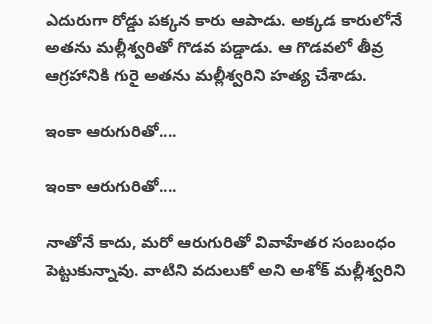ఎదురుగా రోడ్డు పక్కన కారు ఆపాడు. అక్కడ కారులోనే అతను మల్లీశ్వరితో గొడవ పడ్డాడు. ఆ గొడవలో తీవ్ర ఆగ్రహానికి గురై అతను మల్లీశ్వరిని హత్య చేశాడు.

ఇంకా ఆరుగురితో....

ఇంకా ఆరుగురితో....

నాతోనే కాదు, మరో ఆరుగురితో వివాహేతర సంబంధం పెట్టుకున్నావు. వాటిని వదులుకో అని అశోక్ మల్లీశ్వరిని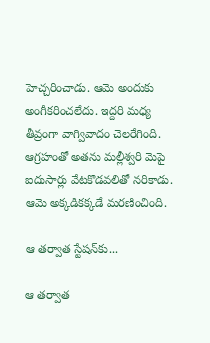హెచ్చరించాడు. ఆమె అందుకు అంగీకరించలేదు. ఇద్దరి మధ్య తీవ్రంగా వాగ్వివాదం చెలరేగింది. ఆగ్రహంతో అతను మల్లీశ్వరి మెపై ఐదుసార్లు వేటకొడవలితో నరికాడు. ఆమె అక్కడికక్కడే మరణించింది.

ఆ తర్వాత స్టేషన్‌కు...

ఆ తర్వాత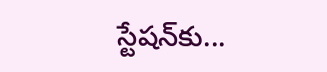స్టేషన్‌కు...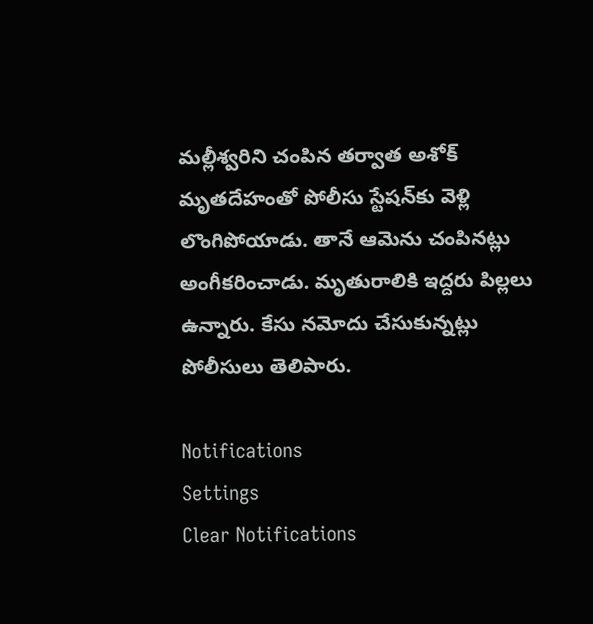మల్లీశ్వరిని చంపిన తర్వాత అశోక్ మృతదేహంతో పోలీసు స్టేషన్‌కు వెళ్లి లొంగిపోయాడు. తానే ఆమెను చంపినట్లు అంగీకరించాడు. మృతురాలికి ఇద్దరు పిల్లలు ఉన్నారు. కేసు నమోదు చేసుకున్నట్లు పోలీసులు తెలిపారు.

Notifications
Settings
Clear Notifications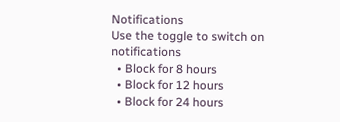Notifications
Use the toggle to switch on notifications
  • Block for 8 hours
  • Block for 12 hours
  • Block for 24 hours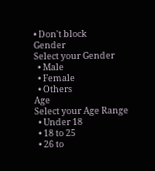• Don't block
Gender
Select your Gender
  • Male
  • Female
  • Others
Age
Select your Age Range
  • Under 18
  • 18 to 25
  • 26 to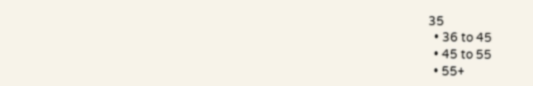35
  • 36 to 45
  • 45 to 55
  • 55+